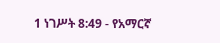1 ነገሥት 8:49 - የአማርኛ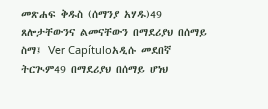መጽሐፍ ቅዱስ (ሰማንያ አሃዱ)49 ጸሎታቸውንና ልመናቸውን በማደሪያህ በሰማይ ስማ፤ Ver Capítuloአዲሱ መደበኛ ትርጒም49 በማደሪያህ በሰማይ ሆነህ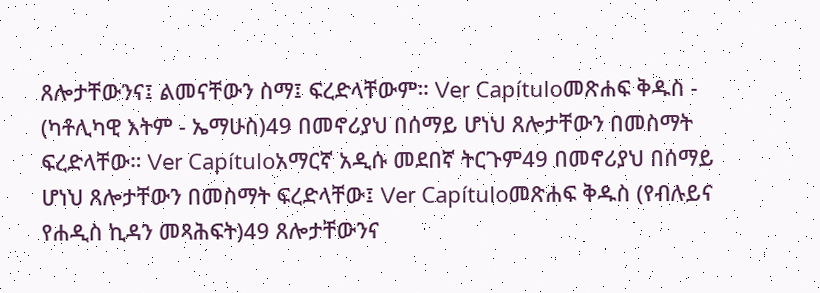ጸሎታቸውንና፤ ልመናቸውን ስማ፤ ፍረድላቸውም። Ver Capítuloመጽሐፍ ቅዱስ - (ካቶሊካዊ እትም - ኤማሁስ)49 በመኖሪያህ በሰማይ ሆነህ ጸሎታቸውን በመስማት ፍረድላቸው። Ver Capítuloአማርኛ አዲሱ መደበኛ ትርጉም49 በመኖሪያህ በሰማይ ሆነህ ጸሎታቸውን በመስማት ፍረድላቸው፤ Ver Capítuloመጽሐፍ ቅዱስ (የብሉይና የሐዲስ ኪዳን መጻሕፍት)49 ጸሎታቸውንና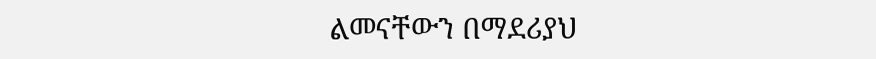ልመናቸውን በማደሪያህ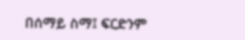በሰማይ ስማ፤ ፍርድንም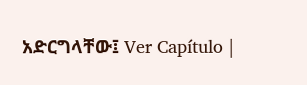አድርግላቸው፤ Ver Capítulo |